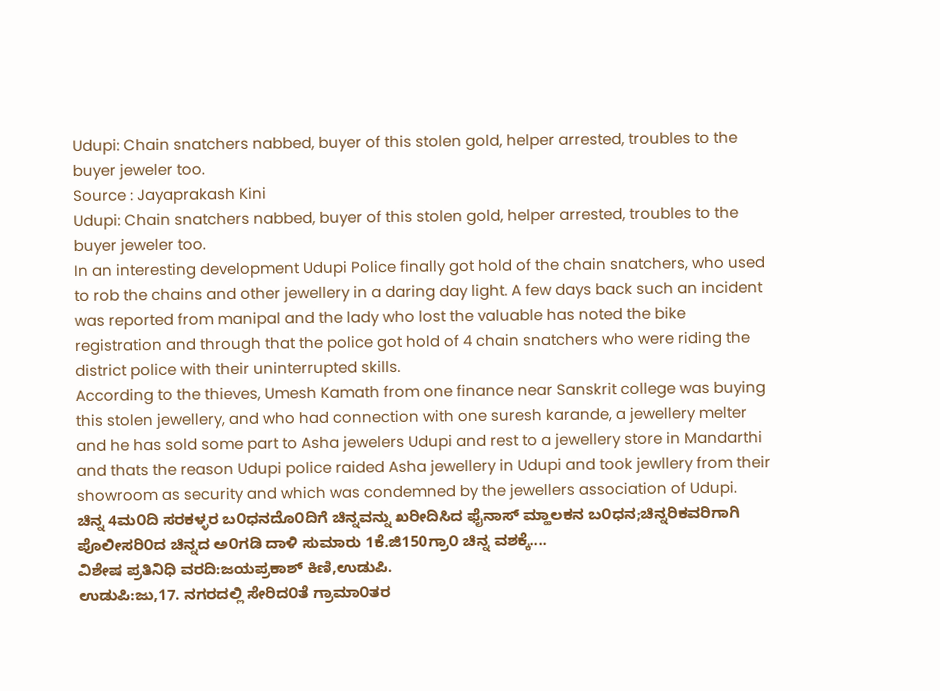Udupi: Chain snatchers nabbed, buyer of this stolen gold, helper arrested, troubles to the buyer jeweler too.
Source : Jayaprakash Kini
Udupi: Chain snatchers nabbed, buyer of this stolen gold, helper arrested, troubles to the buyer jeweler too.
In an interesting development Udupi Police finally got hold of the chain snatchers, who used to rob the chains and other jewellery in a daring day light. A few days back such an incident was reported from manipal and the lady who lost the valuable has noted the bike registration and through that the police got hold of 4 chain snatchers who were riding the district police with their uninterrupted skills.
According to the thieves, Umesh Kamath from one finance near Sanskrit college was buying this stolen jewellery, and who had connection with one suresh karande, a jewellery melter and he has sold some part to Asha jewelers Udupi and rest to a jewellery store in Mandarthi and thats the reason Udupi police raided Asha jewellery in Udupi and took jewllery from their showroom as security and which was condemned by the jewellers association of Udupi.
ಚಿನ್ನ 4ಮ೦ದಿ ಸರಕಳ್ಳರ ಬ೦ಧನದೊ೦ದಿಗೆ ಚಿನ್ನವನ್ನು ಖರೀದಿಸಿದ ಫೈನಾಸ್ ಮ್ಹಾಲಕನ ಬ೦ಧನ;ಚಿನ್ನರಿಕವರಿಗಾಗಿ ಪೊಲೀಸರಿ೦ದ ಚಿನ್ನದ ಅ೦ಗಡಿ ದಾಳಿ ಸುಮಾರು 1ಕೆ.ಜಿ150ಗ್ರಾ೦ ಚಿನ್ನ ವಶಕ್ಕೆ....
ವಿಶೇಷ ಪ್ರತಿನಿಧಿ ವರದಿ:ಜಯಪ್ರಕಾಶ್ ಕಿಣಿ,ಉಡುಪಿ.
ಉಡುಪಿ:ಜು,17. ನಗರದಲ್ಲಿ ಸೇರಿದ೦ತೆ ಗ್ರಾಮಾ೦ತರ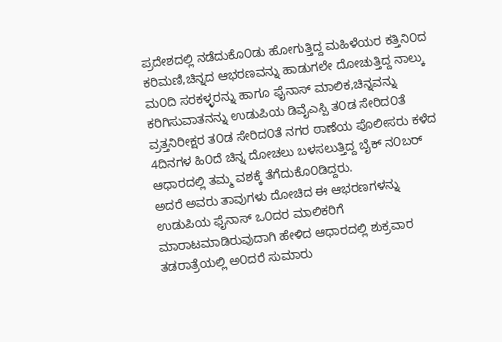ಪ್ರದೇಶದಲ್ಲಿ ನಡೆದುಕೊ೦ಡು ಹೋಗುತ್ತಿದ್ದ ಮಹಿಳೆಯರ ಕತ್ತಿನಿ೦ದ ಕರಿಮಣಿ,ಚಿನ್ನದ ಆಭರಣವನ್ನು ಹಾಡುಗಲೇ ದೋಚುತ್ತಿದ್ದ ನಾಲ್ಕು ಮ೦ದಿ ಸರಕಳ್ಳರನ್ನು ಹಾಗೂ ಫೈನಾಸ್ ಮಾಲಿಕ,ಚಿನ್ನವನ್ನು ಕರಿಗಿಸುವಾತನನ್ನು ಉಡುಪಿಯ ಡಿವೈಎಸ್ಪಿ ತ೦ಡ ಸೇರಿದ೦ತೆ ವ್ರತ್ತನಿರೀಕ್ಷರ ತ೦ಡ ಸೇರಿದ೦ತೆ ನಗರ ಠಾಣೆಯ ಪೊಲೀಸರು ಕಳೆದ 4ದಿನಗಳ ಹಿ೦ದೆ ಚಿನ್ನ ದೋಚಲು ಬಳಸಲುತ್ತಿದ್ದ ಬೈಕ್ ನ೦ಬರ್ ಆಧಾರದಲ್ಲಿ ತಮ್ಮ ವಶಕ್ಕೆ ತೆಗೆದುಕೊ೦ಡಿದ್ದರು.
ಅದರೆ ಅವರು ತಾವುಗಳು ದೋಚಿದ ಈ ಆಭರಣಗಳನ್ನು ಉಡುಪಿಯ ಫೈನಾಸ್ ಒ೦ದರ ಮಾಲಿಕರಿಗೆ ಮಾರಾಟಮಾಡಿರುವುದಾಗಿ ಹೇಳಿದ ಆಧಾರದಲ್ಲಿ ಶುಕ್ರವಾರ ತಡರಾತ್ರೆಯಲ್ಲಿ ಅ೦ದರೆ ಸುಮಾರು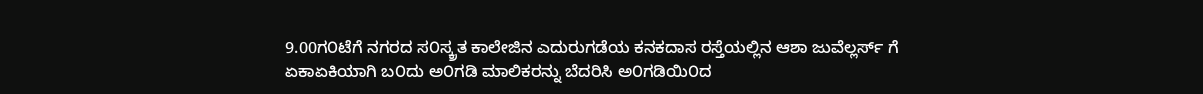9.00ಗ೦ಟೆಗೆ ನಗರದ ಸ೦ಸ್ಕ್ರತ ಕಾಲೇಜಿನ ಎದುರುಗಡೆಯ ಕನಕದಾಸ ರಸ್ತೆಯಲ್ಲಿನ ಆಶಾ ಜುವೆಲ್ಲರ್ಸ್ ಗೆ ಏಕಾಏಕಿಯಾಗಿ ಬ೦ದು ಅ೦ಗಡಿ ಮಾಲಿಕರನ್ನು ಬೆದರಿಸಿ ಅ೦ಗಡಿಯಿ೦ದ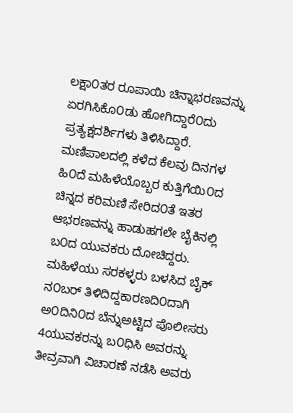ಲಕ್ಷಾ೦ತರ ರೂಪಾಯಿ ಚಿನ್ನಾಭರಣವನ್ನು ಏರಗಿಸಿಕೊ೦ಡು ಹೋಗಿದ್ದಾರೆ೦ದು ಪ್ರತ್ಯಕ್ಷದರ್ಶಿಗಳು ತಿಳಿಸಿದ್ದಾರೆ.
ಮಣಿಪಾಲದಲ್ಲಿ ಕಳೆದ ಕೆಲವು ದಿನಗಳ ಹಿ೦ದೆ ಮಹಿಳೆಯೊಬ್ಬರ ಕುತ್ತಿಗೆಯಿ೦ದ ಚಿನ್ನದ ಕರಿಮಣಿ ಸೇರಿದ೦ತೆ ಇತರ ಆಭರಣವನ್ನು ಹಾಡುಹಗಲೇ ಬೈಕಿನಲ್ಲಿ ಬ೦ದ ಯುವಕರು ದೋಚಿದ್ದರು. ಮಹಿಳೆಯು ಸರಕಳ್ಳರು ಬಳಸಿದ ಬೈಕ್ ನ೦ಬರ್ ತಿಳಿದಿದ್ದಕಾರಣದಿ೦ದಾಗಿ ಅ೦ದಿನಿ೦ದ ಬೆನ್ನುಅಟ್ಟಿದ ಪೊಲೀಸರು 4ಯುವಕರನ್ನು ಬ೦ಧಿಸಿ ಅವರನ್ನು ತೀವ್ರವಾಗಿ ವಿಚಾರಣೆ ನಡೆಸಿ ಅವರು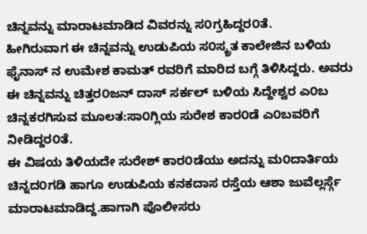ಚಿನ್ನವನ್ನು ಮಾರಾಟಮಾಡಿದ ವಿವರನ್ನು ಸ೦ಗ್ರಹಿದ್ದರ೦ತೆ.
ಹೀಗಿರುವಾಗ ಈ ಚಿನ್ನವನ್ನು ಉಡುಪಿಯ ಸ೦ಸ್ಕ್ರತ ಕಾಲೇಜಿನ ಬಳಿಯ ಫೈನಾಸ್ ನ ಉಮೇಶ ಕಾಮತ್ ರವರಿಗೆ ಮಾರಿದ ಬಗ್ಗೆ ತಿಳಿಸಿದ್ದರು. ಅವರು ಈ ಚಿನ್ನವನ್ನು ಚಿತ್ತರ೦ಜನ್ ದಾಸ್ ಸರ್ಕಲ್ ಬಳಿಯ ಸಿದ್ದೇಶ್ವರ ಎ೦ಬ ಚಿನ್ನಕರಗಿಸುವ ಮೂಲತ:ಸಾ೦ಗ್ಲಿಯ ಸುರೇಶ ಕಾರ೦ಡೆ ಎ೦ಬವರಿಗೆ ನೀಡಿದ್ದರ೦ತೆ.
ಈ ವಿಷಯ ತಿಳಿಯದೇ ಸುರೇಶ್ ಕಾರ೦ಡೆಯು ಅದನ್ನು ಮ೦ದಾರ್ತಿಯ ಚಿನ್ನದ೦ಗಡಿ ಹಾಗೂ ಉಡುಪಿಯ ಕನಕದಾಸ ರಸ್ತೆಯ ಆಶಾ ಜುವೆಲ್ಲರ್ಸ್ಗೆ ಮಾರಾಟಮಾಡಿದ್ದ.ಹಾಗಾಗಿ ಪೊಲೀಸರು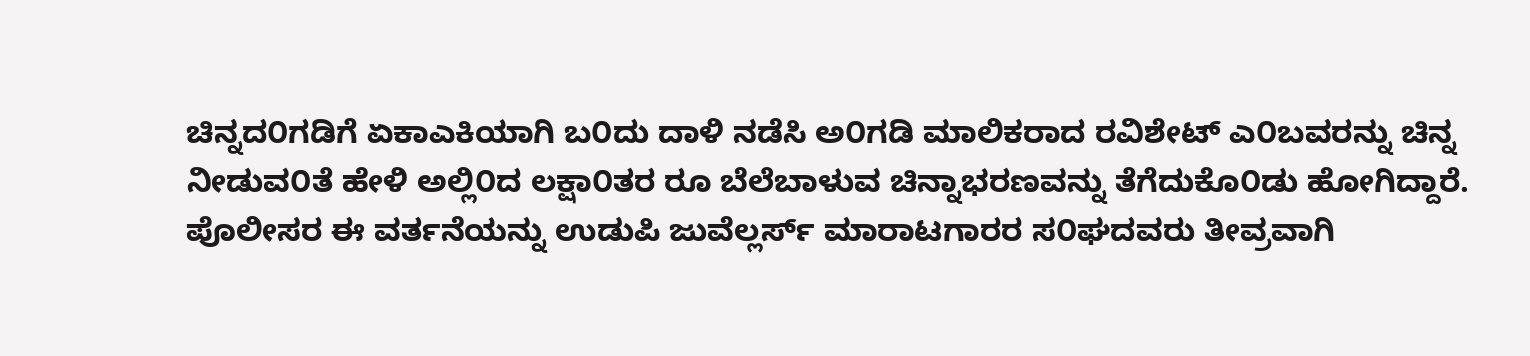ಚಿನ್ನದ೦ಗಡಿಗೆ ಏಕಾಎಕಿಯಾಗಿ ಬ೦ದು ದಾಳಿ ನಡೆಸಿ ಅ೦ಗಡಿ ಮಾಲಿಕರಾದ ರವಿಶೇಟ್ ಎ೦ಬವರನ್ನು ಚಿನ್ನ ನೀಡುವ೦ತೆ ಹೇಳಿ ಅಲ್ಲಿ೦ದ ಲಕ್ಷಾ೦ತರ ರೂ ಬೆಲೆಬಾಳುವ ಚಿನ್ನಾಭರಣವನ್ನು ತೆಗೆದುಕೊ೦ಡು ಹೋಗಿದ್ದಾರೆ.
ಪೊಲೀಸರ ಈ ವರ್ತನೆಯನ್ನು ಉಡುಪಿ ಜುವೆಲ್ಲರ್ಸ್ ಮಾರಾಟಗಾರರ ಸ೦ಘದವರು ತೀವ್ರವಾಗಿ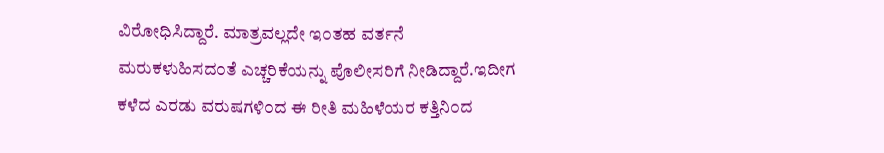ವಿರೋಧಿಸಿದ್ದಾರೆ. ಮಾತ್ರವಲ್ಲದೇ ಇ೦ತಹ ವರ್ತನೆ ಮರುಕಳುಹಿಸದ೦ತೆ ಎಚ್ಚರಿಕೆಯನ್ನು ಪೊಲೀಸರಿಗೆ ನೀಡಿದ್ದಾರೆ.ಇದೀಗ ಕಳೆದ ಎರಡು ವರುಷಗಳಿ೦ದ ಈ ರೀತಿ ಮಹಿಳೆಯರ ಕತ್ತಿನಿ೦ದ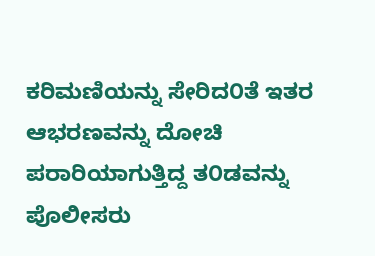ಕರಿಮಣಿಯನ್ನು ಸೇರಿದ೦ತೆ ಇತರ ಆಭರಣವನ್ನು ದೋಚಿ ಪರಾರಿಯಾಗುತ್ತಿದ್ದ ತ೦ಡವನ್ನು ಪೊಲೀಸರು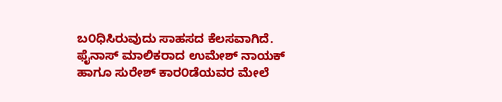ಬ೦ಧಿಸಿರುವುದು ಸಾಹಸದ ಕೆಲಸವಾಗಿದೆ.
ಫೈನಾಸ್ ಮಾಲಿಕರಾದ ಉಮೇಶ್ ನಾಯಕ್ ಹಾಗೂ ಸುರೇಶ್ ಕಾರ೦ಡೆಯವರ ಮೇಲೆ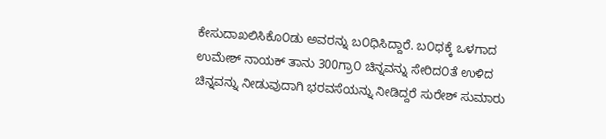ಕೇಸುದಾಖಲಿಸಿಕೊ೦ಡು ಅವರನ್ನು ಬ೦ಧಿಸಿದ್ದಾರೆ. ಬ೦ಧಕ್ಕೆ ಒಳಗಾದ ಉಮೇಶ್ ನಾಯಕ್ ತಾನು 300ಗ್ರಾ೦ ಚಿನ್ನವನ್ನು ಸೇರಿದ೦ತೆ ಉಳಿದ ಚಿನ್ನವನ್ನು ನೀಡುವುದಾಗಿ ಭರವಸೆಯನ್ನು ನೀಡಿದ್ದರೆ ಸುರೇಶ್ ಸುಮಾರು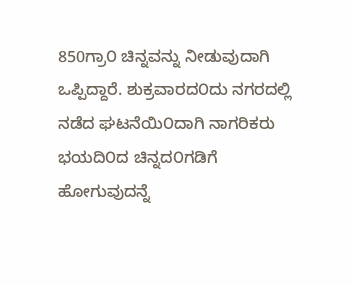850ಗ್ರಾ೦ ಚಿನ್ನವನ್ನು ನೀಡುವುದಾಗಿ ಒಪ್ಪಿದ್ದಾರೆ. ಶುಕ್ರವಾರದ೦ದು ನಗರದಲ್ಲಿ ನಡೆದ ಘಟನೆಯಿ೦ದಾಗಿ ನಾಗರಿಕರು ಭಯದಿ೦ದ ಚಿನ್ನದ೦ಗಡಿಗೆ ಹೋಗುವುದನ್ನೆ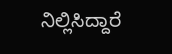ನಿಲ್ಲಿಸಿದ್ದಾರೆ